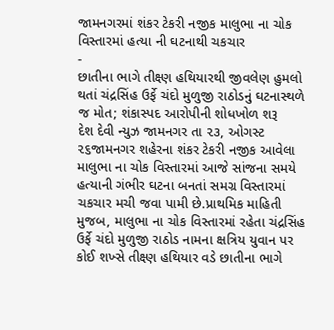જામનગરમાં શંકર ટેકરી નજીક માલુભા ના ચોક વિસ્તારમાં હત્યા ની ઘટનાથી ચકચાર
-
છાતીના ભાગે તીક્ષ્ણ હથિયારથી જીવલેણ હુમલો થતાં ચંદ્રસિંહ ઉર્ફે ચંદો મુળુજી રાઠોડનું ઘટનાસ્થળે જ મોત; શંકાસ્પદ આરોપીની શોધખોળ શરૂ
દેશ દેવી ન્યુઝ જામનગર તા ૨૩, ઓગસ્ટ ૨૬જામનગર શહેરના શંકર ટેકરી નજીક આવેલા માલુભા ના ચોક વિસ્તારમાં આજે સાંજના સમયે હત્યાની ગંભીર ઘટના બનતાં સમગ્ર વિસ્તારમાં ચકચાર મચી જવા પામી છે.પ્રાથમિક માહિતી મુજબ, માલુભા ના ચોક વિસ્તારમાં રહેતા ચંદ્રસિંહ ઉર્ફે ચંદો મુળુજી રાઠોડ નામના ક્ષત્રિય યુવાન પર કોઈ શખ્સે તીક્ષ્ણ હથિયાર વડે છાતીના ભાગે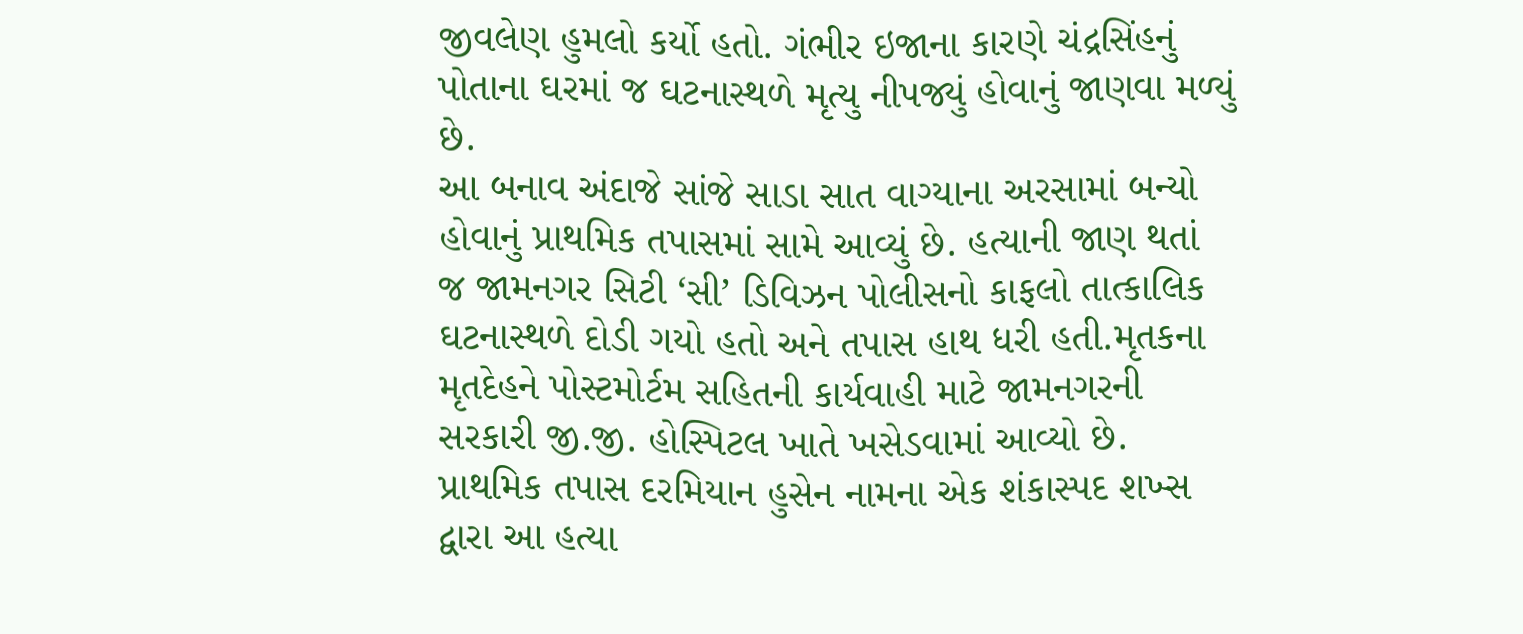જીવલેણ હુમલો કર્યો હતો. ગંભીર ઇજાના કારણે ચંદ્રસિંહનું પોતાના ઘરમાં જ ઘટનાસ્થળે મૃત્યુ નીપજ્યું હોવાનું જાણવા મળ્યું છે.
આ બનાવ અંદાજે સાંજે સાડા સાત વાગ્યાના અરસામાં બન્યો હોવાનું પ્રાથમિક તપાસમાં સામે આવ્યું છે. હત્યાની જાણ થતાં જ જામનગર સિટી ‘સી’ ડિવિઝન પોલીસનો કાફલો તાત્કાલિક ઘટનાસ્થળે દોડી ગયો હતો અને તપાસ હાથ ધરી હતી.મૃતકના મૃતદેહને પોસ્ટમોર્ટમ સહિતની કાર્યવાહી માટે જામનગરની સરકારી જી.જી. હોસ્પિટલ ખાતે ખસેડવામાં આવ્યો છે.
પ્રાથમિક તપાસ દરમિયાન હુસેન નામના એક શંકાસ્પદ શખ્સ દ્વારા આ હત્યા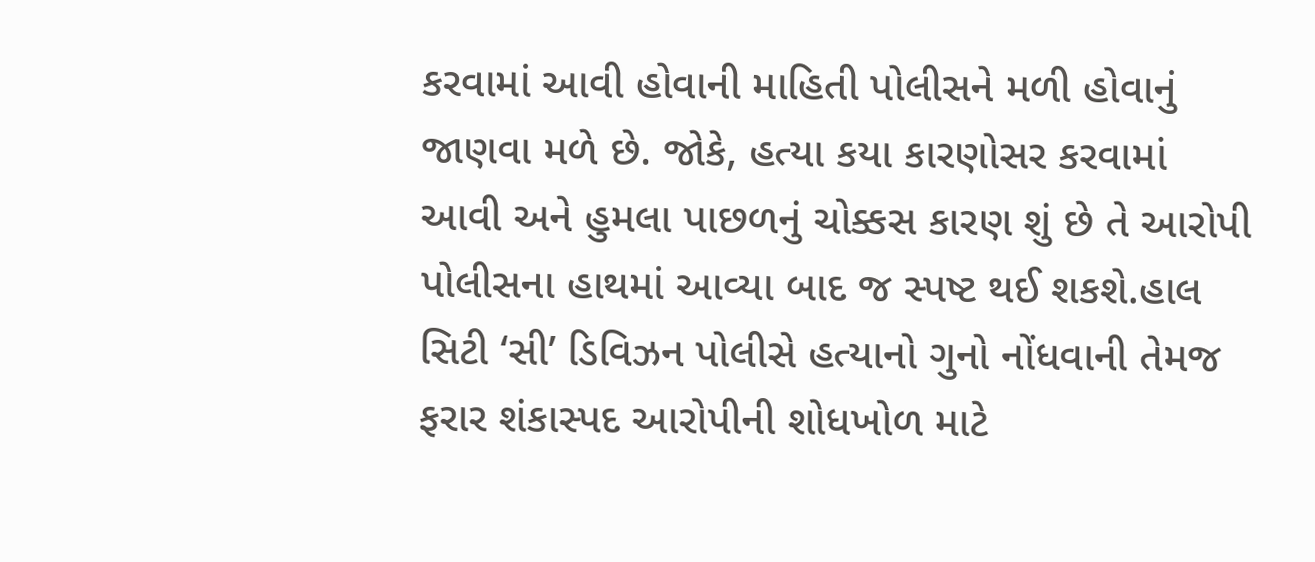કરવામાં આવી હોવાની માહિતી પોલીસને મળી હોવાનું જાણવા મળે છે. જોકે, હત્યા કયા કારણોસર કરવામાં આવી અને હુમલા પાછળનું ચોક્કસ કારણ શું છે તે આરોપી પોલીસના હાથમાં આવ્યા બાદ જ સ્પષ્ટ થઈ શકશે.હાલ સિટી ‘સી’ ડિવિઝન પોલીસે હત્યાનો ગુનો નોંધવાની તેમજ ફરાર શંકાસ્પદ આરોપીની શોધખોળ માટે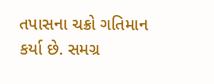તપાસના ચક્રો ગતિમાન કર્યા છે. સમગ્ર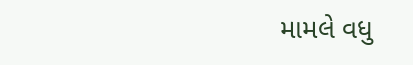મામલે વધુ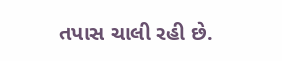તપાસ ચાલી રહી છે.